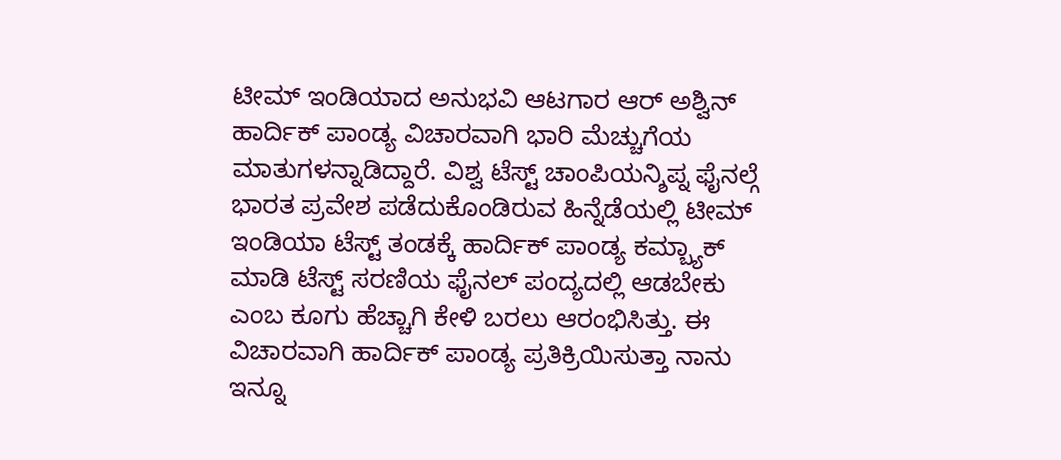ಟೀಮ್ ಇಂಡಿಯಾದ ಅನುಭವಿ ಆಟಗಾರ ಆರ್ ಅಶ್ವಿನ್ ಹಾರ್ದಿಕ್ ಪಾಂಡ್ಯ ವಿಚಾರವಾಗಿ ಭಾರಿ ಮೆಚ್ಚುಗೆಯ ಮಾತುಗಳನ್ನಾಡಿದ್ದಾರೆ. ವಿಶ್ವ ಟೆಸ್ಟ್ ಚಾಂಪಿಯನ್ಶಿಪ್ನ ಫೈನಲ್ಗೆ ಭಾರತ ಪ್ರವೇಶ ಪಡೆದುಕೊಂಡಿರುವ ಹಿನ್ನೆಡೆಯಲ್ಲಿ ಟೀಮ್ ಇಂಡಿಯಾ ಟೆಸ್ಟ್ ತಂಡಕ್ಕೆ ಹಾರ್ದಿಕ್ ಪಾಂಡ್ಯ ಕಮ್ಬ್ಯಾಕ್ ಮಾಡಿ ಟೆಸ್ಟ್ ಸರಣಿಯ ಫೈನಲ್ ಪಂದ್ಯದಲ್ಲಿ ಆಡಬೇಕು ಎಂಬ ಕೂಗು ಹೆಚ್ಚಾಗಿ ಕೇಳಿ ಬರಲು ಆರಂಭಿಸಿತ್ತು. ಈ ವಿಚಾರವಾಗಿ ಹಾರ್ದಿಕ್ ಪಾಂಡ್ಯ ಪ್ರತಿಕ್ರಿಯಿಸುತ್ತಾ ನಾನು ಇನ್ನೂ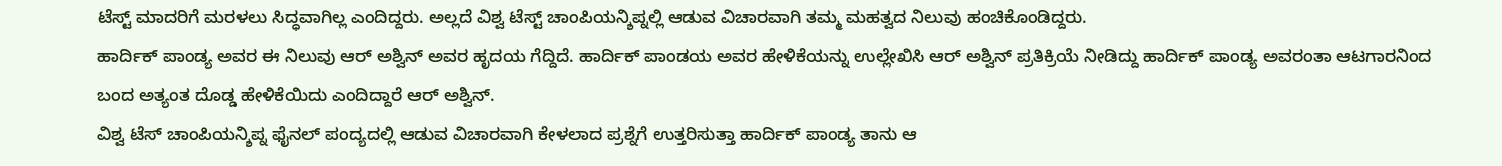ಟೆಸ್ಟ್ ಮಾದರಿಗೆ ಮರಳಲು ಸಿದ್ಧವಾಗಿಲ್ಲ ಎಂದಿದ್ದರು. ಅಲ್ಲದೆ ವಿಶ್ವ ಟೆಸ್ಟ್ ಚಾಂಪಿಯನ್ಶಿಪ್ನಲ್ಲಿ ಆಡುವ ವಿಚಾರವಾಗಿ ತಮ್ಮ ಮಹತ್ವದ ನಿಲುವು ಹಂಚಿಕೊಂಡಿದ್ದರು.
ಹಾರ್ದಿಕ್ ಪಾಂಡ್ಯ ಅವರ ಈ ನಿಲುವು ಆರ್ ಅಶ್ವಿನ್ ಅವರ ಹೃದಯ ಗೆದ್ದಿದೆ. ಹಾರ್ದಿಕ್ ಪಾಂಡಯ ಅವರ ಹೇಳಿಕೆಯನ್ನು ಉಲ್ಲೇಖಿಸಿ ಆರ್ ಅಶ್ವಿನ್ ಪ್ರತಿಕ್ರಿಯೆ ನೀಡಿದ್ದು ಹಾರ್ದಿಕ್ ಪಾಂಡ್ಯ ಅವರಂತಾ ಆಟಗಾರನಿಂದ ಬಂದ ಅತ್ಯಂತ ದೊಡ್ಡ ಹೇಳಿಕೆಯಿದು ಎಂದಿದ್ದಾರೆ ಆರ್ ಅಶ್ವಿನ್.
ವಿಶ್ವ ಟೆಸ್ ಚಾಂಪಿಯನ್ಶಿಪ್ನ ಫೈನಲ್ ಪಂದ್ಯದಲ್ಲಿ ಆಡುವ ವಿಚಾರವಾಗಿ ಕೇಳಲಾದ ಪ್ರಶ್ನೆಗೆ ಉತ್ತರಿಸುತ್ತಾ ಹಾರ್ದಿಕ್ ಪಾಂಡ್ಯ ತಾನು ಆ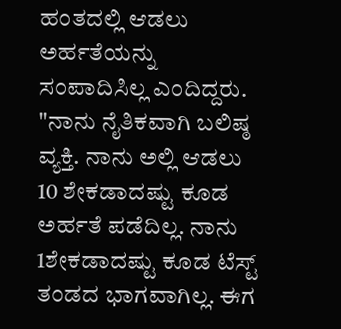ಹಂತದಲ್ಲಿ ಆಡಲು ಅರ್ಹತೆಯನ್ನು ಸಂಪಾದಿಸಿಲ್ಲ ಎಂದಿದ್ದರು. "ನಾನು ನೈತಿಕವಾಗಿ ಬಲಿಷ್ಠ ವ್ಯಕ್ತಿ. ನಾನು ಅಲ್ಲಿ ಆಡಲು 10 ಶೇಕಡಾದಷ್ಟು ಕೂಡ ಅರ್ಹತೆ ಪಡೆದಿಲ್ಲ. ನಾನು 1ಶೇಕಡಾದಷ್ಟು ಕೂಡ ಟೆಸ್ಟ್ ತಂಡದ ಭಾಗವಾಗಿಲ್ಲ. ಈಗ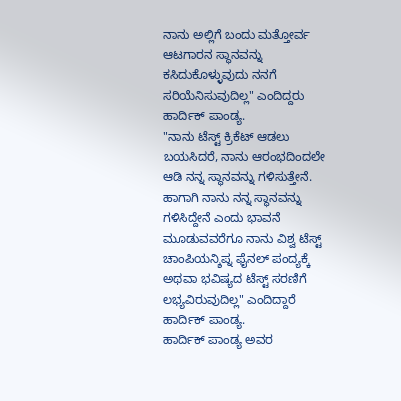ನಾನು ಅಲ್ಲಿಗೆ ಬಂದು ಮತ್ತೋರ್ವ ಆಟಗಾರನ ಸ್ಥಾನವನ್ನು ಕಸಿದುಕೊಳ್ಳುವುದು ನನಗೆ ಸರಿಯೆನಿಸುವುದಿಲ್ಲ" ಎಂದಿದ್ದರು ಹಾರ್ದಿಕ್ ಪಾಂಡ್ಯ.
"ನಾನು ಟೆಸ್ಟ್ ಕ್ರಿಕೆಟ್ ಆಡಲು ಬಯಸಿದರೆ, ನಾನು ಆರಂಭದಿಂದಲೇ ಆಡಿ ನನ್ನ ಸ್ಥಾನವನ್ನು ಗಳಿಸುತ್ತೇನೆ. ಹಾಗಾಗಿ ನಾನು ನನ್ನ ಸ್ಥಾನವನ್ನು ಗಳಿಸಿದ್ದೇನೆ ಎಂದು ಭಾವನೆ ಮೂಡುವವರೆಗೂ ನಾನು ವಿಶ್ವ ಟೆಸ್ಟ್ ಚಾಂಪಿಯನ್ಶಿಪ್ನ ಫೈನಲ್ ಪಂದ್ಯಕ್ಕೆ ಅಥವಾ ಭವಿಷ್ಯದ ಟೆಸ್ಟ್ ಸರಣಿಗೆ ಲಭ್ಯವಿರುವುದಿಲ್ಲ" ಎಂದಿದ್ದಾರೆ ಹಾರ್ದಿಕ್ ಪಾಂಡ್ಯ.
ಹಾರ್ದಿಕ್ ಪಾಂಡ್ಯ ಅವರ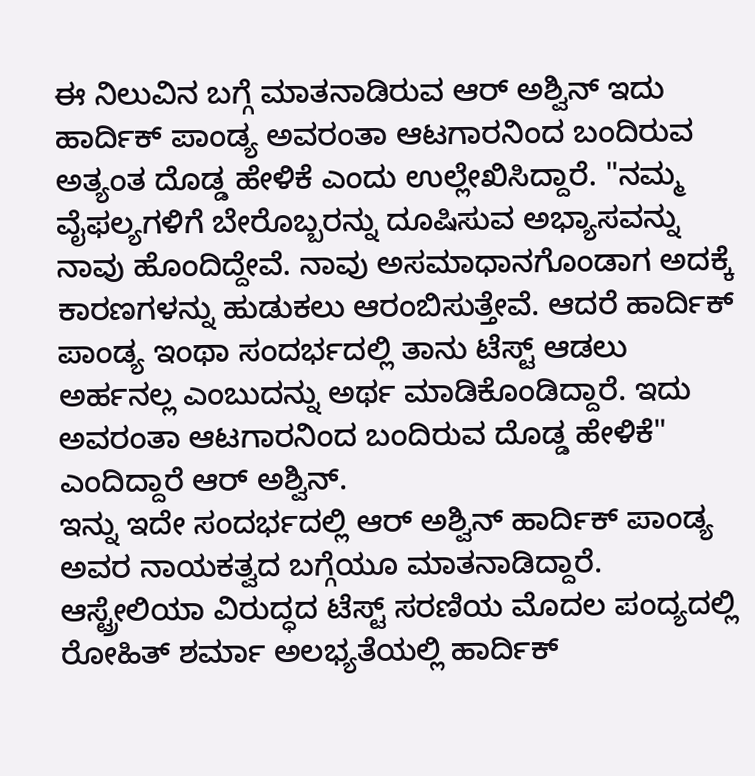ಈ ನಿಲುವಿನ ಬಗ್ಗೆ ಮಾತನಾಡಿರುವ ಆರ್ ಅಶ್ವಿನ್ ಇದು ಹಾರ್ದಿಕ್ ಪಾಂಡ್ಯ ಅವರಂತಾ ಆಟಗಾರನಿಂದ ಬಂದಿರುವ ಅತ್ಯಂತ ದೊಡ್ಡ ಹೇಳಿಕೆ ಎಂದು ಉಲ್ಲೇಖಿಸಿದ್ದಾರೆ. "ನಮ್ಮ ವೈಫಲ್ಯಗಳಿಗೆ ಬೇರೊಬ್ಬರನ್ನು ದೂಷಿಸುವ ಅಭ್ಯಾಸವನ್ನು ನಾವು ಹೊಂದಿದ್ದೇವೆ. ನಾವು ಅಸಮಾಧಾನಗೊಂಡಾಗ ಅದಕ್ಕೆ ಕಾರಣಗಳನ್ನು ಹುಡುಕಲು ಆರಂಬಿಸುತ್ತೇವೆ. ಆದರೆ ಹಾರ್ದಿಕ್ ಪಾಂಡ್ಯ ಇಂಥಾ ಸಂದರ್ಭದಲ್ಲಿ ತಾನು ಟೆಸ್ಟ್ ಆಡಲು ಅರ್ಹನಲ್ಲ ಎಂಬುದನ್ನು ಅರ್ಥ ಮಾಡಿಕೊಂಡಿದ್ದಾರೆ. ಇದು ಅವರಂತಾ ಆಟಗಾರನಿಂದ ಬಂದಿರುವ ದೊಡ್ಡ ಹೇಳಿಕೆ" ಎಂದಿದ್ದಾರೆ ಆರ್ ಅಶ್ವಿನ್.
ಇನ್ನು ಇದೇ ಸಂದರ್ಭದಲ್ಲಿ ಆರ್ ಅಶ್ವಿನ್ ಹಾರ್ದಿಕ್ ಪಾಂಡ್ಯ ಅವರ ನಾಯಕತ್ವದ ಬಗ್ಗೆಯೂ ಮಾತನಾಡಿದ್ದಾರೆ. ಆಸ್ಟ್ರೇಲಿಯಾ ವಿರುದ್ಧದ ಟೆಸ್ಟ್ ಸರಣಿಯ ಮೊದಲ ಪಂದ್ಯದಲ್ಲಿ ರೋಹಿತ್ ಶರ್ಮಾ ಅಲಭ್ಯತೆಯಲ್ಲಿ ಹಾರ್ದಿಕ್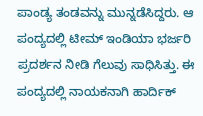ಪಾಂಡ್ಯ ತಂಡವನ್ನು ಮುನ್ನಡೆಸಿದ್ದರು. ಆ ಪಂದ್ಯದಲ್ಲಿ ಟೀಮ್ ಇಂಡಿಯಾ ಭರ್ಜರಿ ಪ್ರದರ್ಶನ ನೀಡಿ ಗೆಲುವು ಸಾಧಿಸಿತ್ತು. ಈ ಪಂದ್ಯದಲ್ಲಿ ನಾಯಕನಾಗಿ ಹಾರ್ದಿಕ್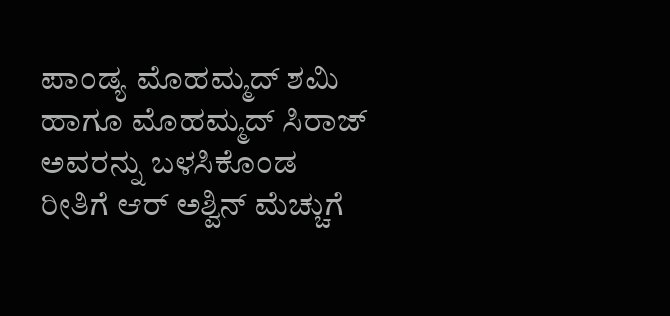ಪಾಂಡ್ಯ ಮೊಹಮ್ಮದ್ ಶಮಿ ಹಾಗೂ ಮೊಹಮ್ಮದ್ ಸಿರಾಜ್ ಅವರನ್ನು ಬಳಸಿಕೊಂಡ ರೀತಿಗೆ ಆರ್ ಅಶ್ವಿನ್ ಮೆಚ್ಚುಗೆ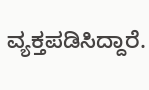ವ್ಯಕ್ತಪಡಿಸಿದ್ದಾರೆ.